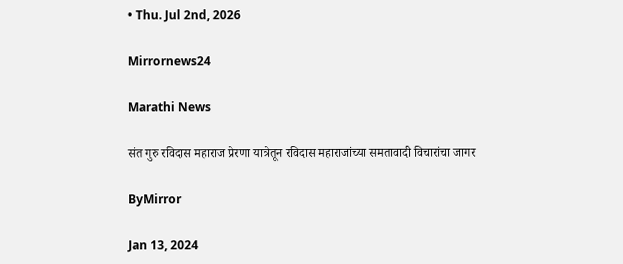• Thu. Jul 2nd, 2026

Mirrornews24

Marathi News

संत गुरु रविदास महाराज प्रेरणा यात्रेतून रविदास महाराजांच्या समतावादी विचारांचा जागर

ByMirror

Jan 13, 2024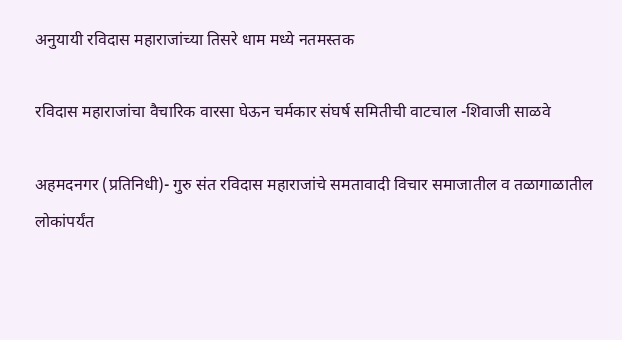अनुयायी रविदास महाराजांच्या तिसरे धाम मध्ये नतमस्तक

रविदास महाराजांचा वैचारिक वारसा घेऊन चर्मकार संघर्ष समितीची वाटचाल -शिवाजी साळवे

अहमदनगर (प्रतिनिधी)- गुरु संत रविदास महाराजांचे समतावादी विचार समाजातील व तळागाळातील लोकांपर्यंत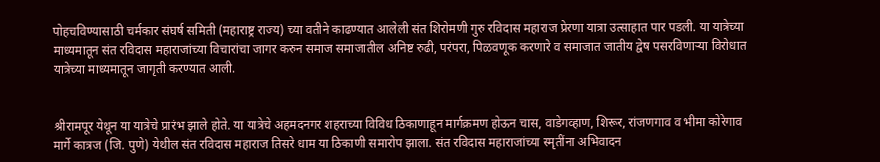पोहचविण्यासाठी चर्मकार संघर्ष समिती (महाराष्ट्र राज्य) च्या वतीने काढण्यात आलेली संत शिरोमणी गुरु रविदास महाराज प्रेरणा यात्रा उत्साहात पार पडली. या यात्रेच्या माध्यमातून संत रविदास महाराजांच्या विचारांचा जागर करुन समाज समाजातील अनिष्ट रुढी, परंपरा, पिळवणूक करणारे व समाजात जातीय द्वेष पसरविणाऱ्या विरोधात यात्रेच्या माध्यमातून जागृती करण्यात आली.


श्रीरामपूर येथून या यात्रेचे प्रारंभ झाले होते. या यात्रेचे अहमदनगर शहराच्या विविध ठिकाणाहून मार्गक्रमण होऊन चास, वाडेगव्हाण, शिरूर, रांजणगाव व भीमा कोरेगाव मार्गे कात्रज (जि. पुणे) येथील संत रविदास महाराज तिसरे धाम या ठिकाणी समारोप झाला. संत रविदास महाराजांच्या स्मृतींना अभिवादन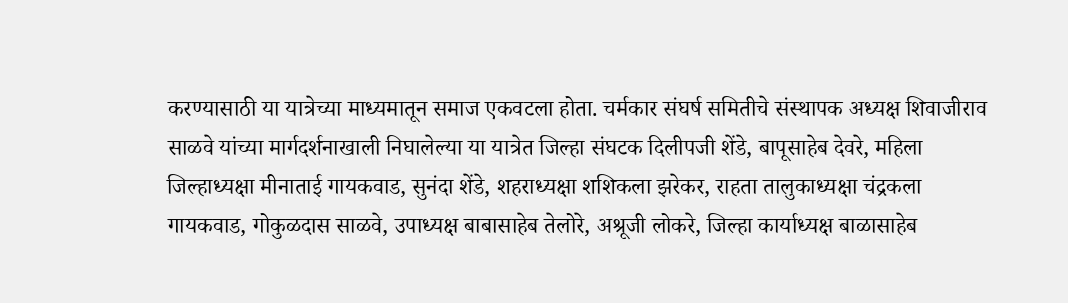करण्यासाठी या यात्रेच्या माध्यमातून समाज एकवटला होता. चर्मकार संघर्ष समितीचे संस्थापक अध्यक्ष शिवाजीराव साळवे यांच्या मार्गदर्शनाखाली निघालेल्या या यात्रेत जिल्हा संघटक दिलीपजी शेंडे, बापूसाहेब देवरे, महिला जिल्हाध्यक्षा मीनाताई गायकवाड, सुनंदा शेंडे, शहराध्यक्षा शशिकला झरेकर, राहता तालुकाध्यक्षा चंद्रकला गायकवाड, गोकुळदास साळवे, उपाध्यक्ष बाबासाहेब तेलोरे, अश्रूजी लोकरे, जिल्हा कार्याध्यक्ष बाळासाहेब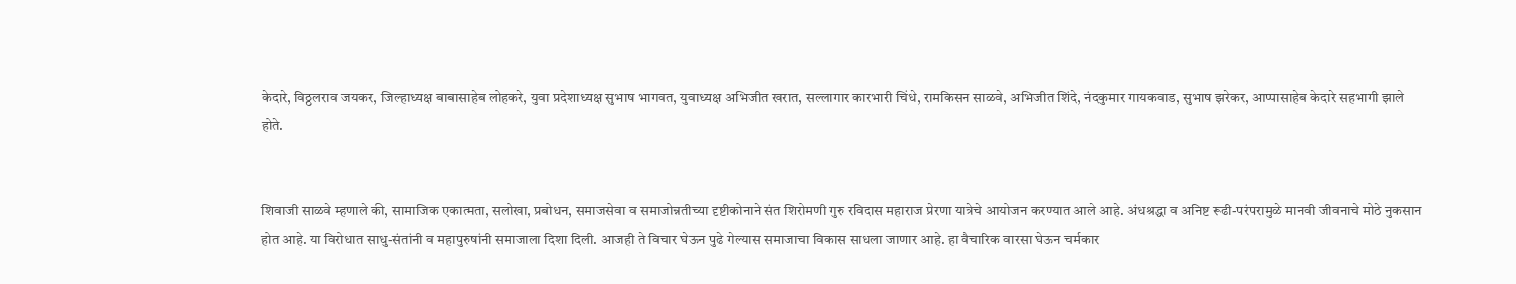केदारे, विठ्ठलराव जयकर, जिल्हाध्यक्ष बाबासाहेब लोहकरे, युवा प्रदेशाध्यक्ष सुभाष भागवत, युवाध्यक्ष अभिजीत खरात, सल्लागार कारभारी चिंधे, रामकिसन साळवे, अभिजीत शिंदे, नंदकुमार गायकवाड, सुभाष झरेकर, आप्पासाहेब केदारे सहभागी झाले होते.


शिवाजी साळवे म्हणाले की, सामाजिक एकात्मता, सलोखा, प्रबोधन, समाजसेवा व समाजोन्नतीच्या दृष्टीकोनाने संत शिरोमणी गुरु रविदास महाराज प्रेरणा यात्रेचे आयोजन करण्यात आले आहे. अंधश्रद्धा व अनिष्ट रूढी-परंपरामुळे मानवी जीवनाचे मोठे नुकसान होत आहे. या विरोधात साधु-संतांनी व महापुरुषांनी समाजाला दिशा दिली. आजही ते विचार घेऊन पुढे गेल्यास समाजाचा विकास साधला जाणार आहे. हा वैचारिक वारसा घेऊन चर्मकार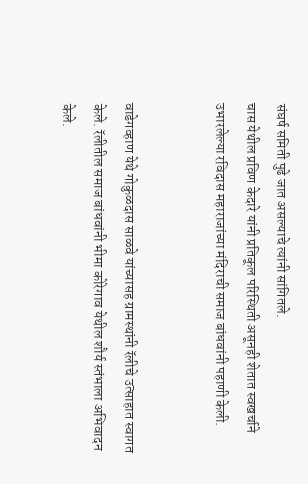संघर्ष समिती पुढे जात असल्याचे त्यांनी सांगितले.
चास येथील प्रविण केदारे यांनी प्रतिकूल परिस्थिती असूनही शेतात स्वखर्चाने उभारलेल्या रविदास महाराजांच्या मंदिराची समाज बांधवांनी पहाणी केली.


वाडेगव्हाण येथे गोकुळदास साळवे यांच्यासह ग्रामस्थांनी रॅलीचे उत्साहात स्वागत केले. रॅलीतील समाज बांधवांनी भीमा कोरेगाव येथील शौर्य स्तंभाला अभिवादन केले.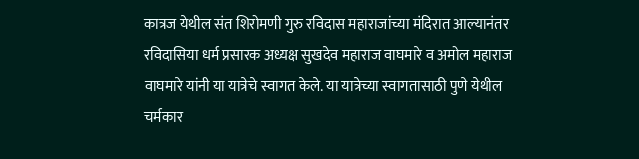कात्रज येथील संत शिरोमणी गुरु रविदास महाराजांच्या मंदिरात आल्यानंतर रविदासिया धर्म प्रसारक अध्यक्ष सुखदेव महाराज वाघमारे व अमोल महाराज वाघमारे यांनी या यात्रेचे स्वागत केले. या यात्रेच्या स्वागतासाठी पुणे येथील चर्मकार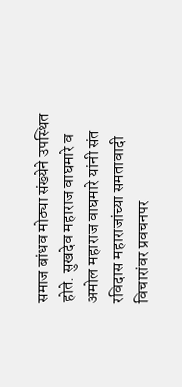समाज बांधव मोठ्या संख्येने उपस्थित होते. सुखदेव महाराज वाघमारे व अमोल महाराज वाघमारे यांनी संत रविदास महाराजांच्या समतावादी विचारांवर प्रवचनपर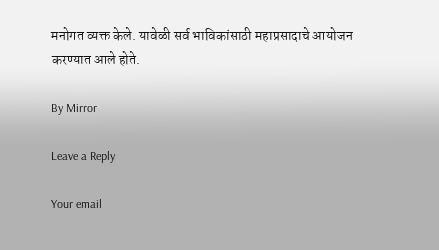मनोगत व्यक्त केले. यावेळी सर्व भाविकांसाठी महाप्रसादाचे आयोजन करण्यात आले होते.

By Mirror

Leave a Reply

Your email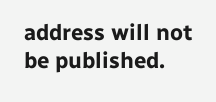address will not be published.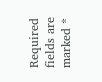Required fields are marked *